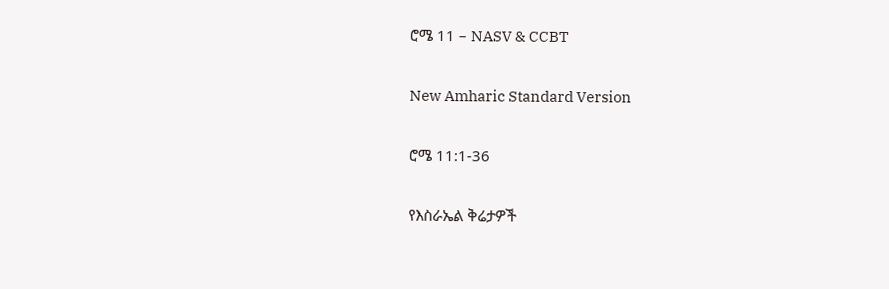ሮሜ 11 – NASV & CCBT

New Amharic Standard Version

ሮሜ 11:1-36

የእስራኤል ቅሬታዎች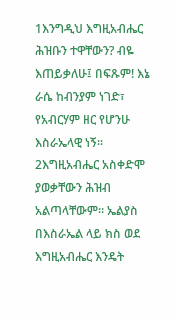1እንግዲህ እግዚአብሔር ሕዝቡን ተዋቸውን? ብዬ እጠይቃለሁ፤ በፍጹም! እኔ ራሴ ከብንያም ነገድ፣ የአብርሃም ዘር የሆንሁ እስራኤላዊ ነኝ። 2እግዚአብሔር አስቀድሞ ያወቃቸውን ሕዝብ አልጣላቸውም። ኤልያስ በእስራኤል ላይ ክስ ወደ እግዚአብሔር እንዴት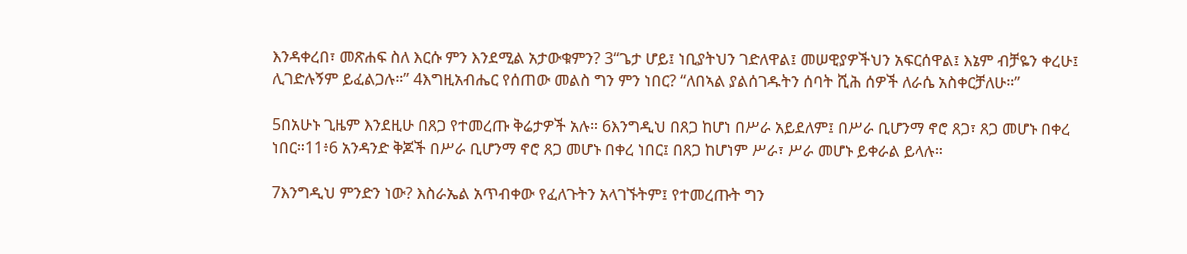እንዳቀረበ፣ መጽሐፍ ስለ እርሱ ምን እንደሚል አታውቁምን? 3“ጌታ ሆይ፤ ነቢያትህን ገድለዋል፤ መሠዊያዎችህን አፍርሰዋል፤ እኔም ብቻዬን ቀረሁ፤ ሊገድሉኝም ይፈልጋሉ።” 4እግዚአብሔር የሰጠው መልስ ግን ምን ነበር? “ለበኣል ያልሰገዱትን ሰባት ሺሕ ሰዎች ለራሴ አስቀርቻለሁ።”

5በአሁኑ ጊዜም እንደዚሁ በጸጋ የተመረጡ ቅሬታዎች አሉ። 6እንግዲህ በጸጋ ከሆነ በሥራ አይደለም፤ በሥራ ቢሆንማ ኖሮ ጸጋ፣ ጸጋ መሆኑ በቀረ ነበር።11፥6 አንዳንድ ቅጆች በሥራ ቢሆንማ ኖሮ ጸጋ መሆኑ በቀረ ነበር፤ በጸጋ ከሆነም ሥራ፣ ሥራ መሆኑ ይቀራል ይላሉ።

7እንግዲህ ምንድን ነው? እስራኤል አጥብቀው የፈለጉትን አላገኙትም፤ የተመረጡት ግን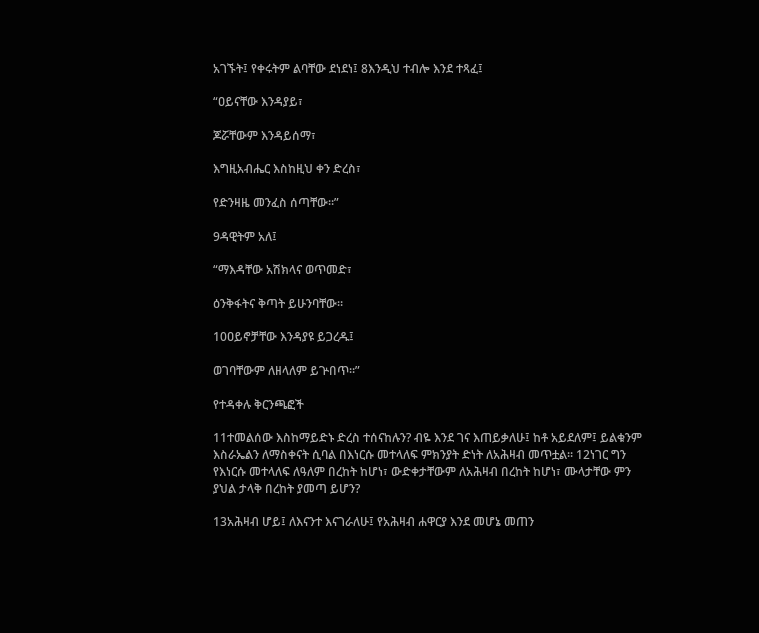አገኙት፤ የቀሩትም ልባቸው ደነደነ፤ 8እንዲህ ተብሎ እንደ ተጻፈ፤

“ዐይናቸው እንዳያይ፣

ጆሯቸውም እንዳይሰማ፣

እግዚአብሔር እስከዚህ ቀን ድረስ፣

የድንዛዜ መንፈስ ሰጣቸው።”

9ዳዊትም አለ፤

“ማእዳቸው አሽክላና ወጥመድ፣

ዕንቅፋትና ቅጣት ይሁንባቸው።

10ዐይኖቻቸው እንዳያዩ ይጋረዱ፤

ወገባቸውም ለዘላለም ይጕበጥ።”

የተዳቀሉ ቅርንጫፎች

11ተመልሰው እስከማይድኑ ድረስ ተሰናከሉን? ብዬ እንደ ገና እጠይቃለሁ፤ ከቶ አይደለም፤ ይልቁንም እስራኤልን ለማስቀናት ሲባል በእነርሱ መተላለፍ ምክንያት ድነት ለአሕዛብ መጥቷል። 12ነገር ግን የእነርሱ መተላለፍ ለዓለም በረከት ከሆነ፣ ውድቀታቸውም ለአሕዛብ በረከት ከሆነ፣ ሙላታቸው ምን ያህል ታላቅ በረከት ያመጣ ይሆን?

13አሕዛብ ሆይ፤ ለእናንተ እናገራለሁ፤ የአሕዛብ ሐዋርያ እንደ መሆኔ መጠን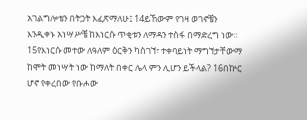አገልግሎቴን በትጋት እፈጽማለሁ፤ 14ይኸውም የገዛ ወገኖቼን እንዲቀኑ አነሣሥቼ ከእነርሱ ጥቂቱን ለማዳን ተስፋ በማድረግ ነው። 15የእነርሱ መተው ለዓለም ዕርቅን ካስገኘ፣ ተቀባይነት ማግኘታቸውማ ከሞት መነሣት ነው ከማለት በቀር ሌላ ምን ሊሆን ይችላል? 16በኵር ሆኖ የቀረበው የቡሖው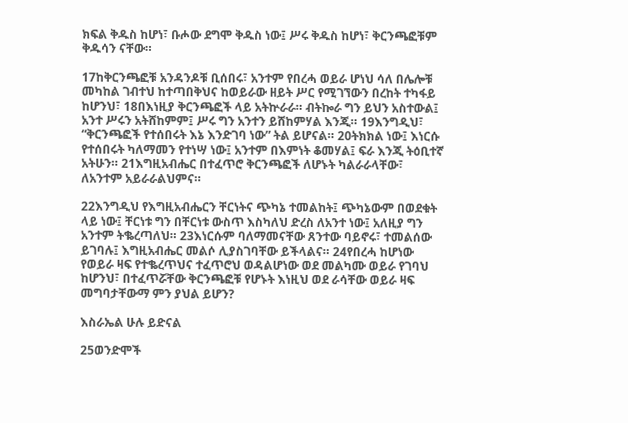ክፍል ቅዱስ ከሆነ፣ ቡሖው ደግሞ ቅዱስ ነው፤ ሥሩ ቅዱስ ከሆነ፣ ቅርንጫፎቹም ቅዱሳን ናቸው።

17ከቅርንጫፎቹ አንዳንዶቹ ቢሰበሩ፣ አንተም የበረሓ ወይራ ሆነህ ሳለ በሌሎቹ መካከል ገብተህ ከተጣበቅህና ከወይራው ዘይት ሥር የሚገኘውን በረከት ተካፋይ ከሆንህ፣ 18በእነዚያ ቅርንጫፎች ላይ አትኵራራ። ብትኰራ ግን ይህን አስተውል፤ አንተ ሥሩን አትሸከምም፤ ሥሩ ግን አንተን ይሸከምሃል እንጂ። 19እንግዲህ፣ “ቅርንጫፎች የተሰበሩት እኔ እንድገባ ነው” ትል ይሆናል። 20ትክክል ነው፤ እነርሱ የተሰበሩት ካለማመን የተነሣ ነው፤ አንተም በእምነት ቆመሃል፤ ፍራ እንጂ ትዕቢተኛ አትሁን። 21እግዚአብሔር በተፈጥሮ ቅርንጫፎች ለሆኑት ካልራራላቸው፣ ለአንተም አይራራልህምና።

22እንግዲህ የእግዚአብሔርን ቸርነትና ጭካኔ ተመልከት፤ ጭካኔውም በወደቁት ላይ ነው፤ ቸርነቱ ግን በቸርነቱ ውስጥ እስካለህ ድረስ ለአንተ ነው፤ አለዚያ ግን አንተም ትቈረጣለህ። 23እነርሱም ባለማመናቸው ጸንተው ባይኖሩ፣ ተመልሰው ይገባሉ፤ እግዚአብሔር መልሶ ሊያስገባቸው ይችላልና። 24የበረሓ ከሆነው የወይራ ዛፍ የተቈረጥህና ተፈጥሮህ ወዳልሆነው ወደ መልካሙ ወይራ የገባህ ከሆንህ፣ በተፈጥሯቸው ቅርንጫፎቹ የሆኑት እነዚህ ወደ ራሳቸው ወይራ ዛፍ መግባታቸውማ ምን ያህል ይሆን?

እስራኤል ሁሉ ይድናል

25ወንድሞች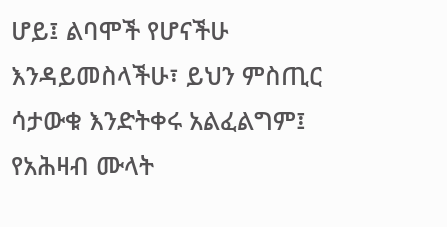ሆይ፤ ልባሞች የሆናችሁ እንዳይመስላችሁ፣ ይህን ምስጢር ሳታውቁ እንድትቀሩ አልፈልግም፤ የአሕዛብ ሙላት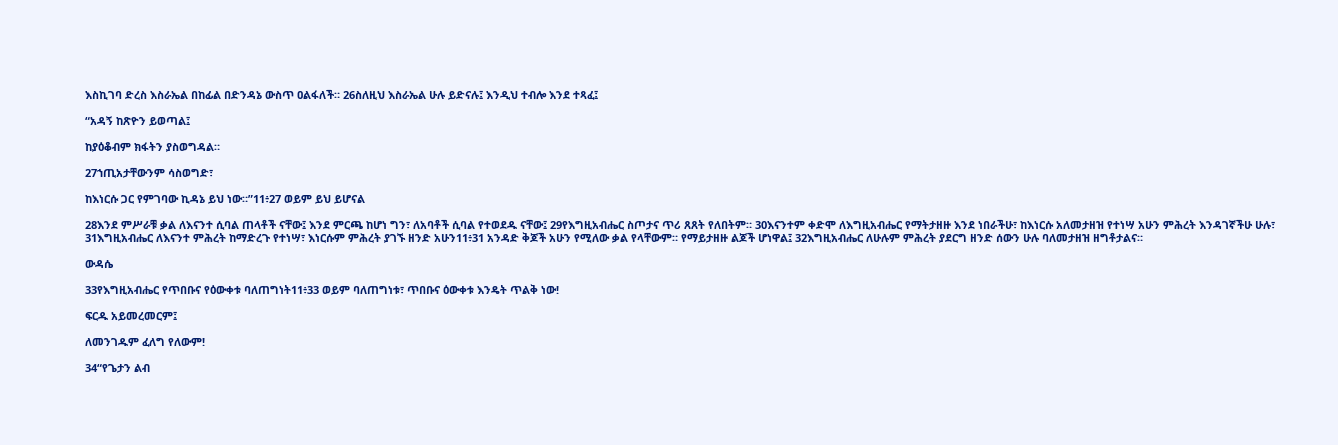እስኪገባ ድረስ እስራኤል በከፊል በድንዳኔ ውስጥ ዐልፋለች። 26ስለዚህ እስራኤል ሁሉ ይድናሉ፤ እንዲህ ተብሎ እንደ ተጻፈ፤

“አዳኝ ከጽዮን ይወጣል፤

ከያዕቆብም ክፋትን ያስወግዳል።

27ኀጢአታቸውንም ሳስወግድ፣

ከእነርሱ ጋር የምገባው ኪዳኔ ይህ ነው።”11፥27 ወይም ይህ ይሆናል

28እንደ ምሥራቹ ቃል ለእናንተ ሲባል ጠላቶች ናቸው፤ እንደ ምርጫ ከሆነ ግን፣ ለአባቶች ሲባል የተወደዱ ናቸው፤ 29የእግዚአብሔር ስጦታና ጥሪ ጸጸት የለበትም። 30እናንተም ቀድሞ ለእግዚአብሔር የማትታዘዙ እንደ ነበራችሁ፣ ከእነርሱ አለመታዘዝ የተነሣ አሁን ምሕረት እንዳገኛችሁ ሁሉ፣ 31እግዚአብሔር ለእናንተ ምሕረት ከማድረጉ የተነሣ፣ እነርሱም ምሕረት ያገኙ ዘንድ አሁን11፥31 አንዳድ ቅጆች አሁን የሚለው ቃል የላቸውም። የማይታዘዙ ልጆች ሆነዋል፤ 32እግዚአብሔር ለሁሉም ምሕረት ያደርግ ዘንድ ሰውን ሁሉ ባለመታዘዝ ዘግቶታልና።

ውዳሴ

33የእግዚአብሔር የጥበቡና የዕውቀቱ ባለጠግነት11፥33 ወይም ባለጠግነቱ፣ ጥበቡና ዕውቀቱ እንዴት ጥልቅ ነው!

ፍርዱ አይመረመርም፤

ለመንገዱም ፈለግ የለውም!

34“የጌታን ልብ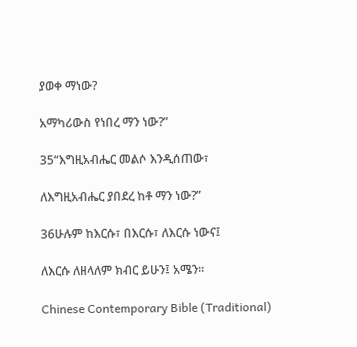ያወቀ ማነው?

አማካሪውስ የነበረ ማን ነው?”

35“እግዚአብሔር መልሶ እንዲሰጠው፣

ለእግዚአብሔር ያበደረ ከቶ ማን ነው?”

36ሁሉም ከእርሱ፣ በእርሱ፣ ለእርሱ ነውና፤

ለእርሱ ለዘላለም ክብር ይሁን፤ አሜን።

Chinese Contemporary Bible (Traditional)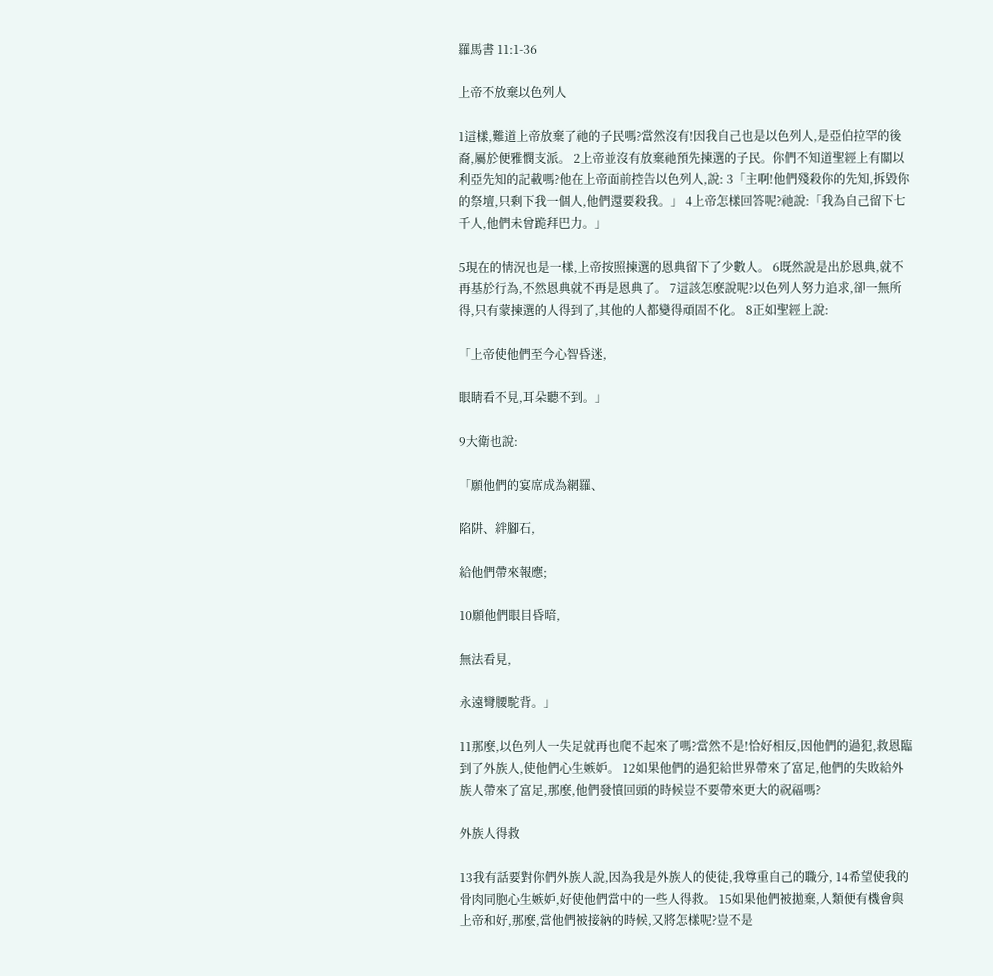羅馬書 11:1-36

上帝不放棄以色列人

1這樣,難道上帝放棄了祂的子民嗎?當然沒有!因我自己也是以色列人,是亞伯拉罕的後裔,屬於便雅憫支派。 2上帝並沒有放棄祂預先揀選的子民。你們不知道聖經上有關以利亞先知的記載嗎?他在上帝面前控告以色列人,說: 3「主啊!他們殘殺你的先知,拆毀你的祭壇,只剩下我一個人,他們還要殺我。」 4上帝怎樣回答呢?祂說:「我為自己留下七千人,他們未曾跪拜巴力。」

5現在的情況也是一樣,上帝按照揀選的恩典留下了少數人。 6既然說是出於恩典,就不再基於行為,不然恩典就不再是恩典了。 7這該怎麼說呢?以色列人努力追求,卻一無所得,只有蒙揀選的人得到了,其他的人都變得頑固不化。 8正如聖經上說:

「上帝使他們至今心智昏迷,

眼睛看不見,耳朵聽不到。」

9大衛也說:

「願他們的宴席成為網羅、

陷阱、絆腳石,

給他們帶來報應;

10願他們眼目昏暗,

無法看見,

永遠彎腰駝背。」

11那麼,以色列人一失足就再也爬不起來了嗎?當然不是!恰好相反,因他們的過犯,救恩臨到了外族人,使他們心生嫉妒。 12如果他們的過犯給世界帶來了富足,他們的失敗給外族人帶來了富足,那麼,他們發憤回頭的時候豈不要帶來更大的祝福嗎?

外族人得救

13我有話要對你們外族人說,因為我是外族人的使徒,我尊重自己的職分, 14希望使我的骨肉同胞心生嫉妒,好使他們當中的一些人得救。 15如果他們被拋棄,人類便有機會與上帝和好,那麼,當他們被接納的時候,又將怎樣呢?豈不是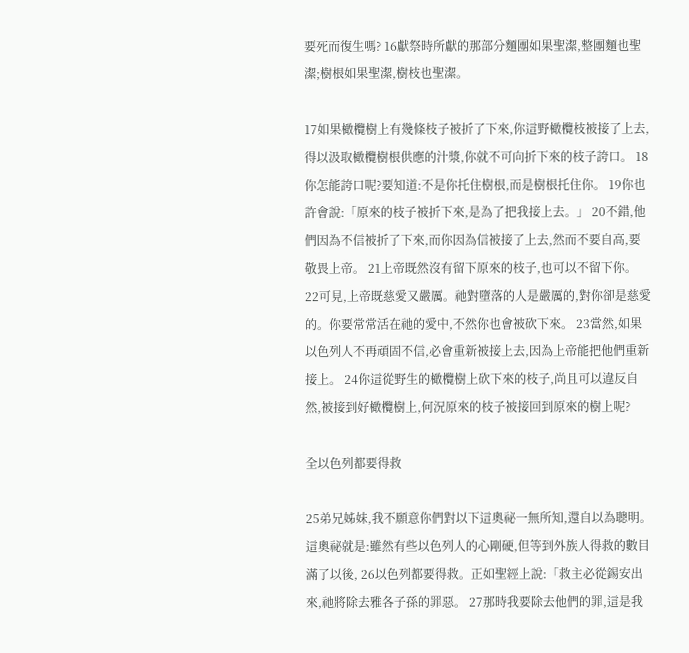要死而復生嗎? 16獻祭時所獻的那部分麵團如果聖潔,整團麵也聖潔;樹根如果聖潔,樹枝也聖潔。

17如果橄欖樹上有幾條枝子被折了下來,你這野橄欖枝被接了上去,得以汲取橄欖樹根供應的汁漿,你就不可向折下來的枝子誇口。 18你怎能誇口呢?要知道:不是你托住樹根,而是樹根托住你。 19你也許會說:「原來的枝子被折下來,是為了把我接上去。」 20不錯,他們因為不信被折了下來,而你因為信被接了上去,然而不要自高,要敬畏上帝。 21上帝既然沒有留下原來的枝子,也可以不留下你。 22可見,上帝既慈愛又嚴厲。祂對墮落的人是嚴厲的,對你卻是慈愛的。你要常常活在祂的愛中,不然你也會被砍下來。 23當然,如果以色列人不再頑固不信,必會重新被接上去,因為上帝能把他們重新接上。 24你這從野生的橄欖樹上砍下來的枝子,尚且可以違反自然,被接到好橄欖樹上,何況原來的枝子被接回到原來的樹上呢?

全以色列都要得救

25弟兄姊妹,我不願意你們對以下這奧祕一無所知,還自以為聰明。這奧祕就是:雖然有些以色列人的心剛硬,但等到外族人得救的數目滿了以後, 26以色列都要得救。正如聖經上說:「救主必從錫安出來,祂將除去雅各子孫的罪惡。 27那時我要除去他們的罪,這是我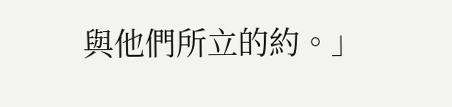與他們所立的約。」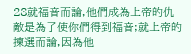28就福音而論,他們成為上帝的仇敵是為了使你們得到福音;就上帝的揀選而論,因為他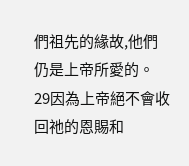們祖先的緣故,他們仍是上帝所愛的。 29因為上帝絕不會收回祂的恩賜和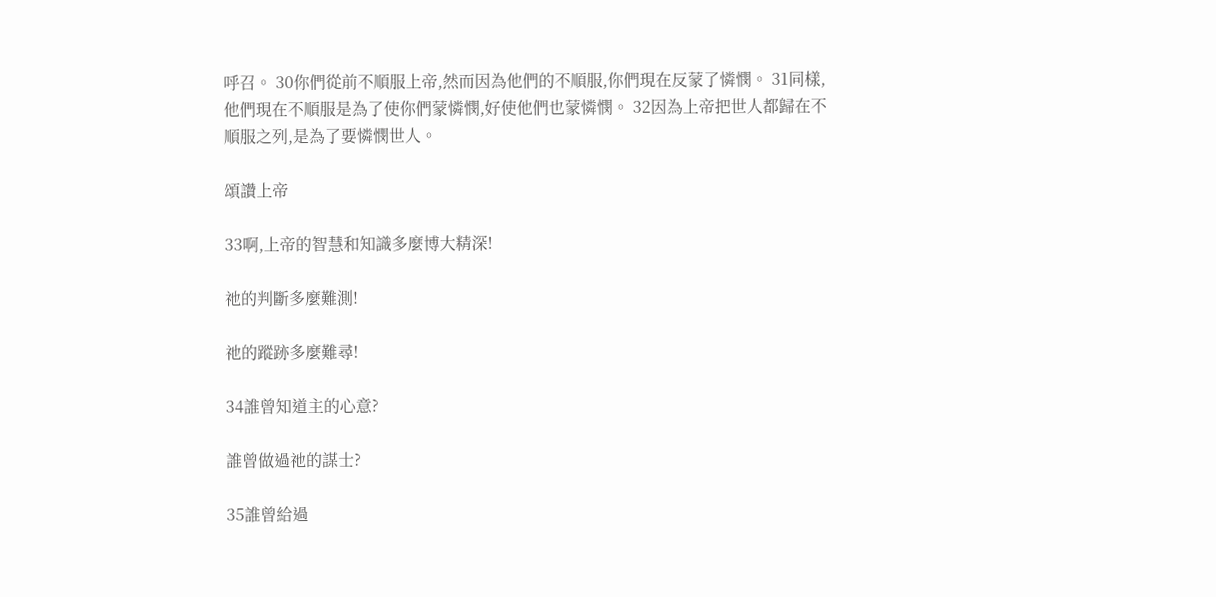呼召。 30你們從前不順服上帝,然而因為他們的不順服,你們現在反蒙了憐憫。 31同樣,他們現在不順服是為了使你們蒙憐憫,好使他們也蒙憐憫。 32因為上帝把世人都歸在不順服之列,是為了要憐憫世人。

頌讚上帝

33啊,上帝的智慧和知識多麼博大精深!

祂的判斷多麼難測!

祂的蹤跡多麼難尋!

34誰曾知道主的心意?

誰曾做過祂的謀士?

35誰曾給過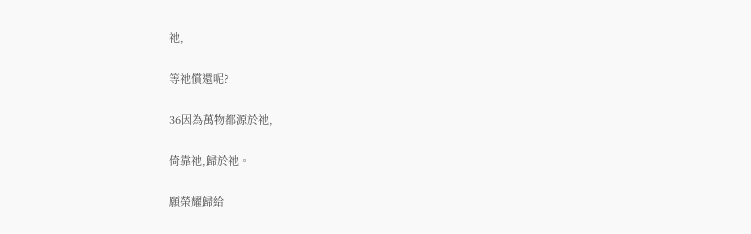祂,

等祂償還呢?

36因為萬物都源於祂,

倚靠祂,歸於祂。

願榮耀歸給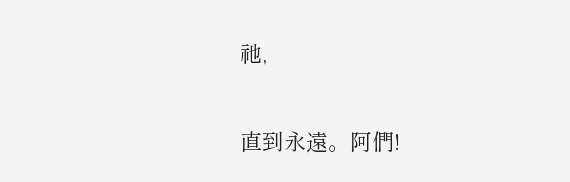祂,

直到永遠。阿們!